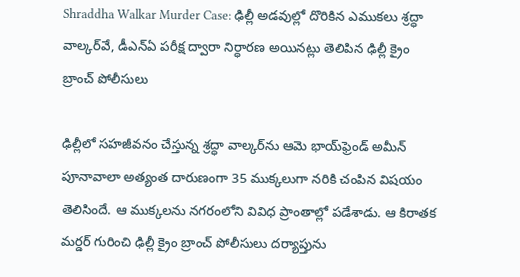Shraddha Walkar Murder Case: ఢిల్లీ అడ‌వుల్లో దొరికిన ఎముక‌లు శ్ర‌ద్ధా వాల్క‌ర్‌వే, డీఎన్ఏ ప‌రీక్ష ద్వారా నిర్ధార‌ణ అయినట్లు తెలిపిన ఢిల్లీ క్రైం బ్రాంచ్ పోలీసులు

ఢిల్లీలో సహజీవనం చేస్తున్న శ్ర‌ద్ధా వాల్క‌ర్‌ను ఆమె భాయ్‌ఫ్రెండ్ అమీన్ పూనావాలా అత్యంత దారుణంగా 35 ముక్కలుగా నరికి చంపిన విష‌యం తెలిసిందే. ఆ ముక్కలను న‌గ‌రంలోని వివిధ ప్రాంతాల్లో ప‌డేశాడు. ఆ కిరాత‌క మ‌ర్డ‌ర్ గురించి ఢిల్లీ క్రైం బ్రాంచ్ పోలీసులు ద‌ర్యాప్తును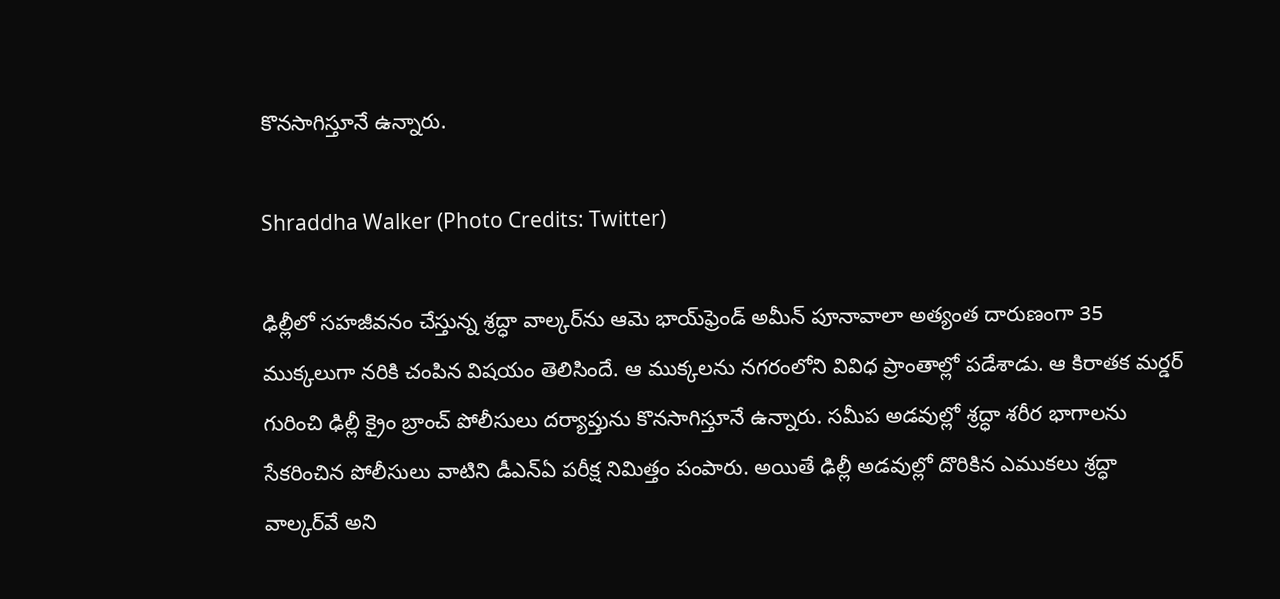కొన‌సాగిస్తూనే ఉన్నారు.

Shraddha Walker (Photo Credits: Twitter)

ఢిల్లీలో సహజీవనం చేస్తున్న శ్ర‌ద్ధా వాల్క‌ర్‌ను ఆమె భాయ్‌ఫ్రెండ్ అమీన్ పూనావాలా అత్యంత దారుణంగా 35 ముక్కలుగా నరికి చంపిన విష‌యం తెలిసిందే. ఆ ముక్కలను న‌గ‌రంలోని వివిధ ప్రాంతాల్లో ప‌డేశాడు. ఆ కిరాత‌క మ‌ర్డ‌ర్ గురించి ఢిల్లీ క్రైం బ్రాంచ్ పోలీసులు ద‌ర్యాప్తును కొన‌సాగిస్తూనే ఉన్నారు. స‌మీప అడ‌వుల్లో శ్ర‌ద్ధా శ‌రీర భాగాల‌ను సేక‌రించిన పోలీసులు వాటిని డీఎన్ఏ ప‌రీక్ష నిమిత్తం పంపారు. అయితే ఢిల్లీ అడ‌వుల్లో దొరికిన ఎముక‌లు శ్ర‌ద్ధా వాల్క‌ర్‌వే అని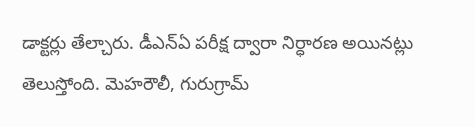డాక్ట‌ర్లు తేల్చారు. డీఎన్ఏ ప‌రీక్ష ద్వారా నిర్ధార‌ణ అయిన‌ట్లు తెలుస్తోంది. మెహ‌రౌలీ, గురుగ్రామ్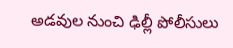అడ‌వుల నుంచి ఢిల్లీ పోలీసులు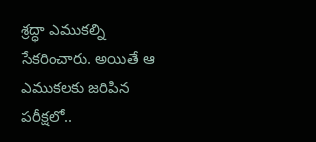శ్ర‌ద్ధా ఎముక‌ల్ని సేక‌రించారు. అయితే ఆ ఎముక‌ల‌కు జ‌రిపిన ప‌రీక్ష‌లో..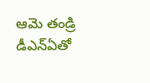ఆమె తండ్రి డీఎన్ఏతో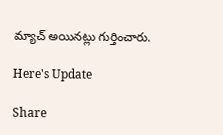మ్యాచ్ అయిన‌ట్లు గుర్తించారు.

Here's Update

Share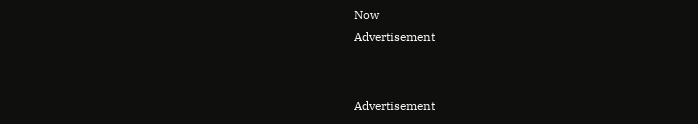Now
Advertisement


Advertisement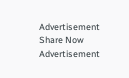Advertisement
Share Now
Advertisement